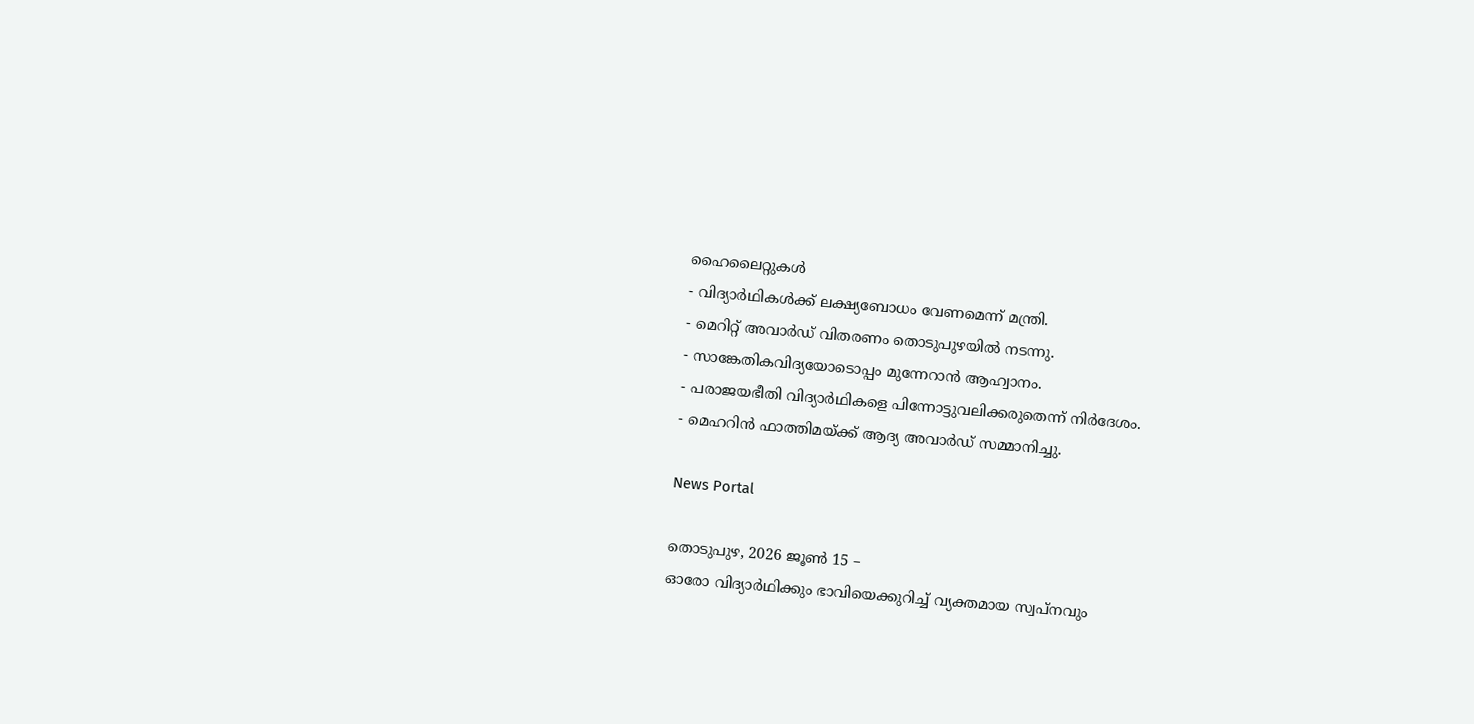ഹൈലൈറ്റുകൾ
- വിദ്യാർഥികൾക്ക് ലക്ഷ്യബോധം വേണമെന്ന് മന്ത്രി.
- മെറിറ്റ് അവാർഡ് വിതരണം തൊടുപുഴയിൽ നടന്നു.
- സാങ്കേതികവിദ്യയോടൊപ്പം മുന്നേറാൻ ആഹ്വാനം.
- പരാജയഭീതി വിദ്യാർഥികളെ പിന്നോട്ടുവലിക്കരുതെന്ന് നിർദേശം.
- മെഹറിൻ ഫാത്തിമയ്ക്ക് ആദ്യ അവാർഡ് സമ്മാനിച്ചു.

News Portal

തൊടുപുഴ, 2026 ജൂൺ 15 –
ഓരോ വിദ്യാർഥിക്കും ഭാവിയെക്കുറിച്ച് വ്യക്തമായ സ്വപ്നവും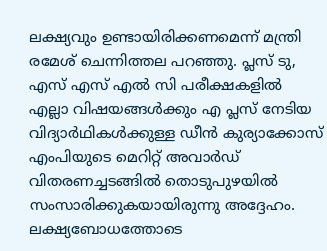ലക്ഷ്യവും ഉണ്ടായിരിക്കണമെന്ന് മന്ത്രി രമേശ് ചെന്നിത്തല പറഞ്ഞു. പ്ലസ് ടു, എസ് എസ് എൽ സി പരീക്ഷകളിൽ എല്ലാ വിഷയങ്ങൾക്കും എ പ്ലസ് നേടിയ വിദ്യാർഥികൾക്കുള്ള ഡീൻ കുര്യാക്കോസ് എംപിയുടെ മെറിറ്റ് അവാർഡ് വിതരണച്ചടങ്ങിൽ തൊടുപുഴയിൽ സംസാരിക്കുകയായിരുന്നു അദ്ദേഹം. ലക്ഷ്യബോധത്തോടെ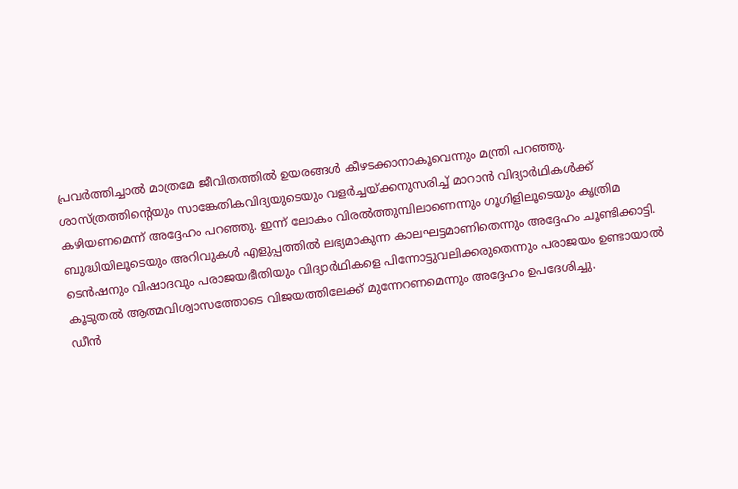പ്രവർത്തിച്ചാൽ മാത്രമേ ജീവിതത്തിൽ ഉയരങ്ങൾ കീഴടക്കാനാകൂവെന്നും മന്ത്രി പറഞ്ഞു.
ശാസ്ത്രത്തിന്റെയും സാങ്കേതികവിദ്യയുടെയും വളർച്ചയ്ക്കനുസരിച്ച് മാറാൻ വിദ്യാർഥികൾക്ക് കഴിയണമെന്ന് അദ്ദേഹം പറഞ്ഞു. ഇന്ന് ലോകം വിരൽത്തുമ്പിലാണെന്നും ഗൂഗിളിലൂടെയും കൃത്രിമ ബുദ്ധിയിലൂടെയും അറിവുകൾ എളുപ്പത്തിൽ ലഭ്യമാകുന്ന കാലഘട്ടമാണിതെന്നും അദ്ദേഹം ചൂണ്ടിക്കാട്ടി. ടെൻഷനും വിഷാദവും പരാജയഭീതിയും വിദ്യാർഥികളെ പിന്നോട്ടുവലിക്കരുതെന്നും പരാജയം ഉണ്ടായാൽ കൂടുതൽ ആത്മവിശ്വാസത്തോടെ വിജയത്തിലേക്ക് മുന്നേറണമെന്നും അദ്ദേഹം ഉപദേശിച്ചു.
ഡീൻ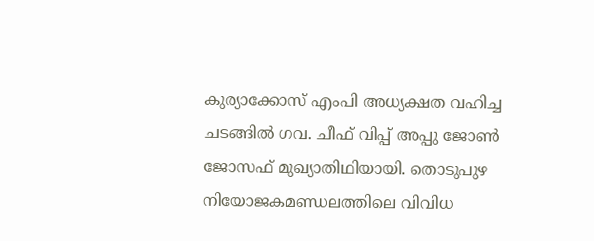കുര്യാക്കോസ് എംപി അധ്യക്ഷത വഹിച്ച ചടങ്ങിൽ ഗവ. ചീഫ് വിപ്പ് അപ്പു ജോൺ ജോസഫ് മുഖ്യാതിഥിയായി. തൊടുപുഴ നിയോജകമണ്ഡലത്തിലെ വിവിധ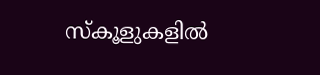സ്കൂളുകളിൽ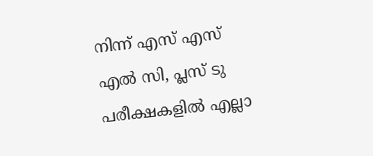നിന്ന് എസ് എസ് എൽ സി, പ്ലസ് ടു പരീക്ഷകളിൽ എല്ലാ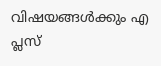വിഷയങ്ങൾക്കും എ പ്ലസ്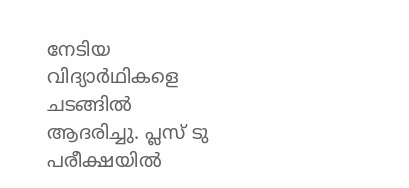നേടിയ വിദ്യാർഥികളെ ചടങ്ങിൽ ആദരിച്ചു. പ്ലസ് ടു പരീക്ഷയിൽ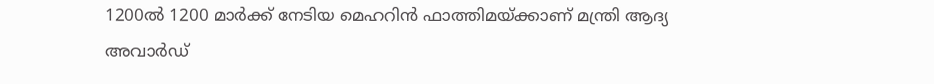1200ൽ 1200 മാർക്ക് നേടിയ മെഹറിൻ ഫാത്തിമയ്ക്കാണ് മന്ത്രി ആദ്യ അവാർഡ്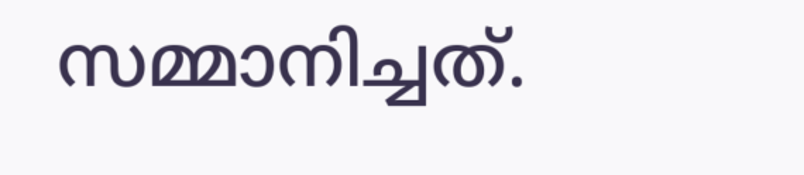സമ്മാനിച്ചത്.